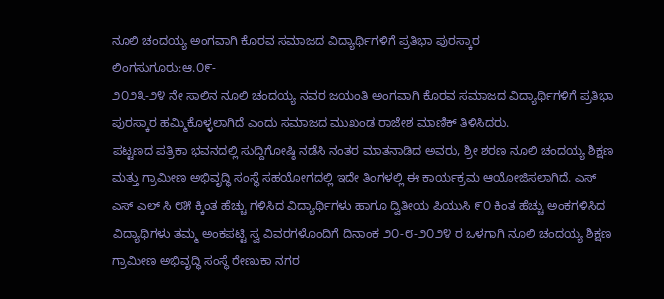ನೂಲಿ ಚಂದಯ್ಯ ಅಂಗವಾಗಿ ಕೊರವ ಸಮಾಜದ ವಿದ್ಯಾರ್ಥಿಗಳಿಗೆ ಪ್ರತಿಭಾ ಪುರಸ್ಕಾರ
ಲಿಂಗಸುಗೂರು:ಆ.೦೯-
೨೦೨೩-೨೪ ನೇ ಸಾಲಿನ ನೂಲಿ ಚಂದಯ್ಯ ನವರ ಜಯಂತಿ ಅಂಗವಾಗಿ ಕೊರವ ಸಮಾಜದ ವಿದ್ಯಾರ್ಥಿಗಳಿಗೆ ಪ್ರತಿಭಾ ಪುರಸ್ಕಾರ ಹಮ್ಮಿಕೊಳ್ಳಲಾಗಿದೆ ಎಂದು ಸಮಾಜದ ಮುಖಂಡ ರಾಜೇಶ ಮಾಣಿಕ್ ತಿಳಿಸಿದರು.
ಪಟ್ಟಣದ ಪತ್ರಿಕಾ ಭವನದಲ್ಲಿ ಸುದ್ದಿಗೋಷ್ಠಿ ನಡೆಸಿ ನಂತರ ಮಾತನಾಡಿದ ಅವರು, ಶ್ರೀ ಶರಣ ನೂಲಿ ಚಂದಯ್ಯ ಶಿಕ್ಷಣ ಮತ್ತು ಗ್ರಾಮೀಣ ಅಭಿವೃದ್ಧಿ ಸಂಸ್ಥೆ ಸಹಯೋಗದಲ್ಲಿ ಇದೇ ತಿಂಗಳಲ್ಲಿ ಈ ಕಾರ್ಯಕ್ರಮ ಆಯೋಜಿಸಲಾಗಿದೆ. ಎಸ್ ಎಸ್ ಎಲ್ ಸಿ ೮೫ ಕ್ಕಿಂತ ಹೆಚ್ಚು ಗಳಿಸಿದ ವಿದ್ಯಾರ್ಥಿಗಳು ಹಾಗೂ ದ್ವಿತೀಯ ಪಿಯುಸಿ ೯೦ ಕಿಂತ ಹೆಚ್ಚು ಅಂಕಗಳಿಸಿದ ವಿದ್ಯಾಥಿಗಳು ತಮ್ಮ ಅಂಕಪಟ್ಟಿ ಸ್ವ ವಿವರಗಳೊಂದಿಗೆ ದಿನಾಂಕ ೨೦-೮-೨೦೨೪ ರ ಒಳಗಾಗಿ ನೂಲಿ ಚಂದಯ್ಯ ಶಿಕ್ಷಣ ಗ್ರಾಮೀಣ ಅಭಿವೃದ್ಧಿ ಸಂಸ್ಥೆ ರೇಣುಕಾ ನಗರ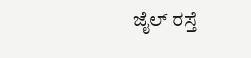ಜೈಲ್ ರಸ್ತೆ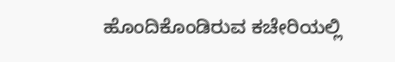ಹೊಂದಿಕೊಂಡಿರುವ ಕಚೇರಿಯಲ್ಲಿ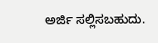ಅರ್ಜಿ ಸಲ್ಲಿಸಬಹುದು.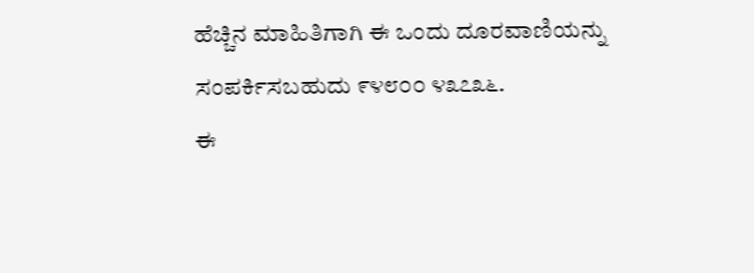ಹೆಚ್ಚಿನ ಮಾಹಿತಿಗಾಗಿ ಈ ಒಂದು ದೂರವಾಣಿಯನ್ನು ಸಂಪರ್ಕಿಸಬಹುದು ೯೪೮೦೦ ೪೩೭೩೬.
ಈ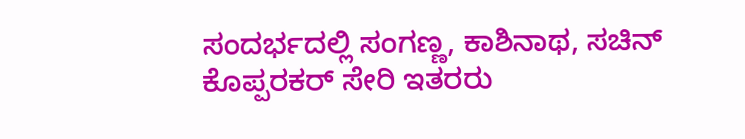ಸಂದರ್ಭದಲ್ಲಿ ಸಂಗಣ್ಣ, ಕಾಶಿನಾಥ, ಸಚಿನ್ ಕೊಪ್ಪರಕರ್ ಸೇರಿ ಇತರರು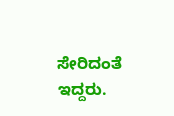ಸೇರಿದಂತೆ ಇದ್ದರು.